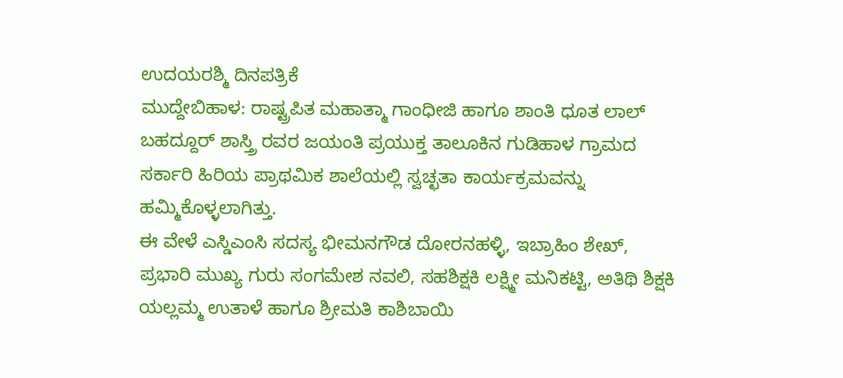ಉದಯರಶ್ಮಿ ದಿನಪತ್ರಿಕೆ
ಮುದ್ದೇಬಿಹಾಳ: ರಾಷ್ಟ್ರಪಿತ ಮಹಾತ್ಮಾ ಗಾಂಧೀಜಿ ಹಾಗೂ ಶಾಂತಿ ಧೂತ ಲಾಲ್ ಬಹದ್ದೂರ್ ಶಾಸ್ತ್ರಿ ರವರ ಜಯಂತಿ ಪ್ರಯುಕ್ತ ತಾಲೂಕಿನ ಗುಡಿಹಾಳ ಗ್ರಾಮದ ಸರ್ಕಾರಿ ಹಿರಿಯ ಪ್ರಾಥಮಿಕ ಶಾಲೆಯಲ್ಲಿ ಸ್ವಚ್ಛತಾ ಕಾರ್ಯಕ್ರಮವನ್ನು ಹಮ್ಮಿಕೊಳ್ಳಲಾಗಿತ್ತು.
ಈ ವೇಳೆ ಎಸ್ಡಿಎಂಸಿ ಸದಸ್ಯ ಭೀಮನಗೌಡ ದೋರನಹಳ್ಳಿ, ಇಬ್ರಾಹಿಂ ಶೇಖ್, ಪ್ರಭಾರಿ ಮುಖ್ಯ ಗುರು ಸಂಗಮೇಶ ನವಲಿ, ಸಹಶಿಕ್ಷಕಿ ಲಕ್ಷ್ಮೀ ಮನಿಕಟ್ಟಿ, ಅತಿಥಿ ಶಿಕ್ಷಕಿ ಯಲ್ಲಮ್ಮ ಉತಾಳೆ ಹಾಗೂ ಶ್ರೀಮತಿ ಕಾಶಿಬಾಯಿ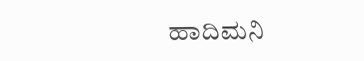ಹಾದಿಮನಿ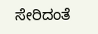ಸೇರಿದಂತೆ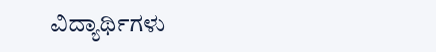ವಿದ್ಯಾರ್ಥಿಗಳು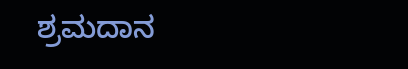ಶ್ರಮದಾನ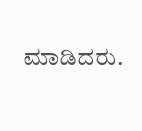ಮಾಡಿದರು.